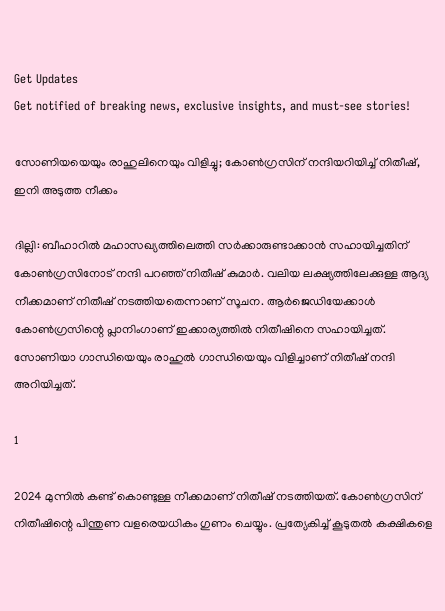Get Updates
Get notified of breaking news, exclusive insights, and must-see stories!

സോണിയയെയും രാഹുലിനെയും വിളിച്ചു; കോണ്‍ഗ്രസിന് നന്ദിയറിയിച്ച് നിതീഷ്, ഇനി അടുത്ത നീക്കം

ദില്ലി: ബീഹാറില്‍ മഹാസഖ്യത്തിലെത്തി സര്‍ക്കാരുണ്ടാക്കാന്‍ സഹായിച്ചതിന് കോണ്‍ഗ്രസിനോട് നന്ദി പറഞ്ഞ് നിതീഷ് കുമാര്‍. വലിയ ലക്ഷ്യത്തിലേക്കുള്ള ആദ്യ നീക്കമാണ് നിതീഷ് നടത്തിയതെന്നാണ് സൂചന. ആര്‍ജെഡിയേക്കാള്‍ കോണ്‍ഗ്രസിന്റെ പ്ലാനിംഗാണ് ഇക്കാര്യത്തില്‍ നിതീഷിനെ സഹായിച്ചത്. സോണിയാ ഗാന്ധിയെയും രാഹുല്‍ ഗാന്ധിയെയും വിളിച്ചാണ് നിതീഷ് നന്ദി അറിയിച്ചത്.

1

2024 മുന്നില്‍ കണ്ട് കൊണ്ടുള്ള നീക്കമാണ് നിതീഷ് നടത്തിയത്. കോണ്‍ഗ്രസിന് നിതീഷിന്റെ പിന്തുണ വളരെയധികം ഗുണം ചെയ്യും. പ്രത്യേകിച്ച് കൂടുതല്‍ കക്ഷികളെ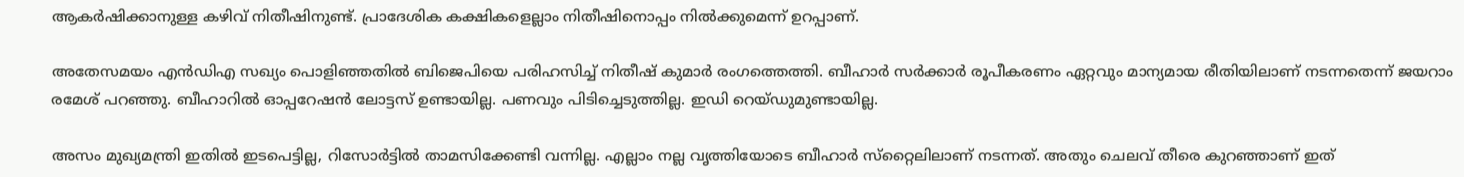ആകര്‍ഷിക്കാനുള്ള കഴിവ് നിതീഷിനുണ്ട്. പ്രാദേശിക കക്ഷികളെല്ലാം നിതീഷിനൊപ്പം നില്‍ക്കുമെന്ന് ഉറപ്പാണ്.

അതേസമയം എന്‍ഡിഎ സഖ്യം പൊളിഞ്ഞതില്‍ ബിജെപിയെ പരിഹസിച്ച് നിതീഷ് കുമാര്‍ രംഗത്തെത്തി. ബീഹാര്‍ സര്‍ക്കാര്‍ രൂപീകരണം ഏറ്റവും മാന്യമായ രീതിയിലാണ് നടന്നതെന്ന് ജയറാം രമേശ് പറഞ്ഞു. ബീഹാറില്‍ ഓപ്പറേഷന്‍ ലോട്ടസ് ഉണ്ടായില്ല. പണവും പിടിച്ചെടുത്തില്ല. ഇഡി റെയ്ഡുമുണ്ടായില്ല.

അസം മുഖ്യമന്ത്രി ഇതില്‍ ഇടപെട്ടില്ല, റിസോര്‍ട്ടില്‍ താമസിക്കേണ്ടി വന്നില്ല. എല്ലാം നല്ല വൃത്തിയോടെ ബീഹാര്‍ സ്‌റ്റൈലിലാണ് നടന്നത്. അതും ചെലവ് തീരെ കുറഞ്ഞാണ് ഇത്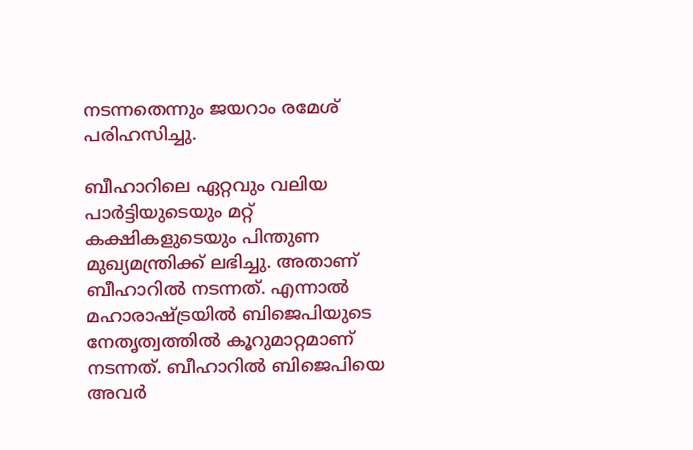നടന്നതെന്നും ജയറാം രമേശ് പരിഹസിച്ചു.

ബീഹാറിലെ ഏറ്റവും വലിയ പാര്‍ട്ടിയുടെയും മറ്റ് കക്ഷികളുടെയും പിന്തുണ മുഖ്യമന്ത്രിക്ക് ലഭിച്ചു. അതാണ് ബീഹാറില്‍ നടന്നത്. എന്നാല്‍ മഹാരാഷ്ട്രയില്‍ ബിജെപിയുടെ നേതൃത്വത്തില്‍ കൂറുമാറ്റമാണ് നടന്നത്. ബീഹാറില്‍ ബിജെപിയെ അവര്‍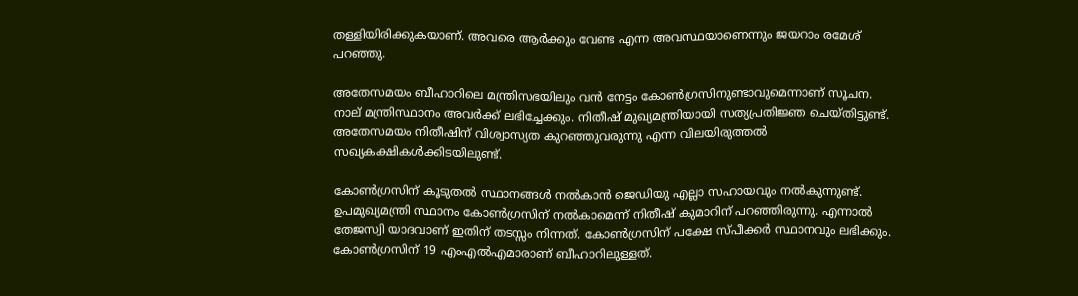തള്ളിയിരിക്കുകയാണ്. അവരെ ആര്‍ക്കും വേണ്ട എന്ന അവസ്ഥയാണെന്നും ജയറാം രമേശ് പറഞ്ഞു.

അതേസമയം ബീഹാറിലെ മന്ത്രിസഭയിലും വന്‍ നേട്ടം കോണ്‍ഗ്രസിനുണ്ടാവുമെന്നാണ് സൂചന. നാല് മന്ത്രിസ്ഥാനം അവര്‍ക്ക് ലഭിച്ചേക്കും. നിതീഷ് മുഖ്യമന്ത്രിയായി സത്യപ്രതിജ്ഞ ചെയ്തിട്ടുണ്ട്. അതേസമയം നിതീഷിന് വിശ്വാസ്യത കുറഞ്ഞുവരുന്നു എന്ന വിലയിരുത്തല്‍ സഖ്യകക്ഷികള്‍ക്കിടയിലുണ്ട്.

കോണ്‍ഗ്രസിന് കൂടുതല്‍ സ്ഥാനങ്ങള്‍ നല്‍കാന്‍ ജെഡിയു എല്ലാ സഹായവും നല്‍കുന്നുണ്ട്. ഉപമുഖ്യമന്ത്രി സ്ഥാനം കോണ്‍ഗ്രസിന് നല്‍കാമെന്ന് നിതീഷ് കുമാറിന് പറഞ്ഞിരുന്നു. എന്നാല്‍ തേജസ്വി യാദവാണ് ഇതിന് തടസ്സം നിന്നത്. കോണ്‍ഗ്രസിന് പക്ഷേ സ്പീക്കര്‍ സ്ഥാനവും ലഭിക്കും. കോണ്‍ഗ്രസിന് 19 എംഎല്‍എമാരാണ് ബീഹാറിലുള്ളത്.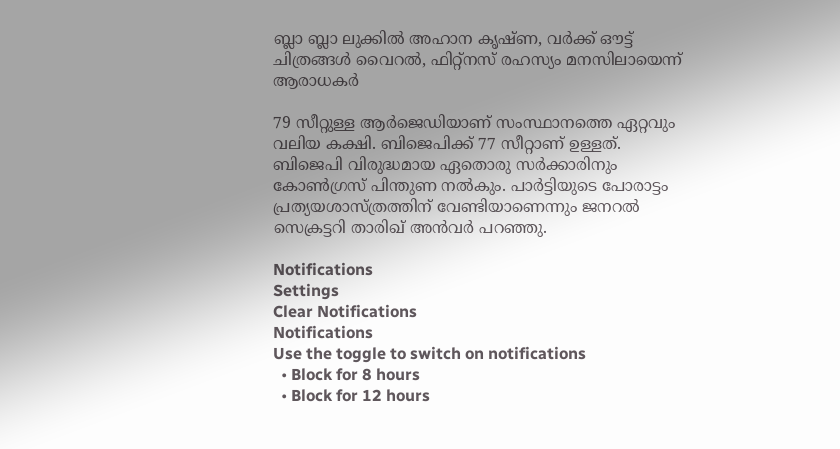ബ്ലാ ബ്ലാ ലുക്കില്‍ അഹാന കൃഷ്ണ, വര്‍ക്ക് ഔട്ട് ചിത്രങ്ങള്‍ വൈറല്‍, ഫിറ്റ്‌നസ് രഹസ്യം മനസിലായെന്ന് ആരാധകര്‍

79 സീറ്റുള്ള ആര്‍ജെഡിയാണ് സംസ്ഥാനത്തെ ഏറ്റവും വലിയ കക്ഷി. ബിജെപിക്ക് 77 സീറ്റാണ് ഉള്ളത്. ബിജെപി വിരുദ്ധമായ ഏതൊരു സര്‍ക്കാരിനും കോണ്‍ഗ്രസ് പിന്തുണ നല്‍കും. പാര്‍ട്ടിയുടെ പോരാട്ടം പ്രത്യയശാസ്ത്രത്തിന് വേണ്ടിയാണെന്നും ജനറല്‍ സെക്രട്ടറി താരിഖ് അന്‍വര്‍ പറഞ്ഞു.

Notifications
Settings
Clear Notifications
Notifications
Use the toggle to switch on notifications
  • Block for 8 hours
  • Block for 12 hours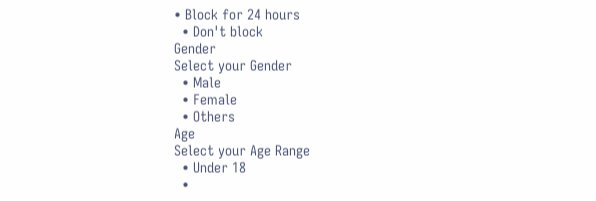• Block for 24 hours
  • Don't block
Gender
Select your Gender
  • Male
  • Female
  • Others
Age
Select your Age Range
  • Under 18
  •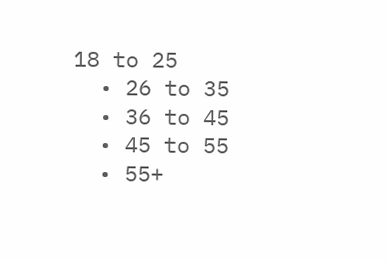18 to 25
  • 26 to 35
  • 36 to 45
  • 45 to 55
  • 55+